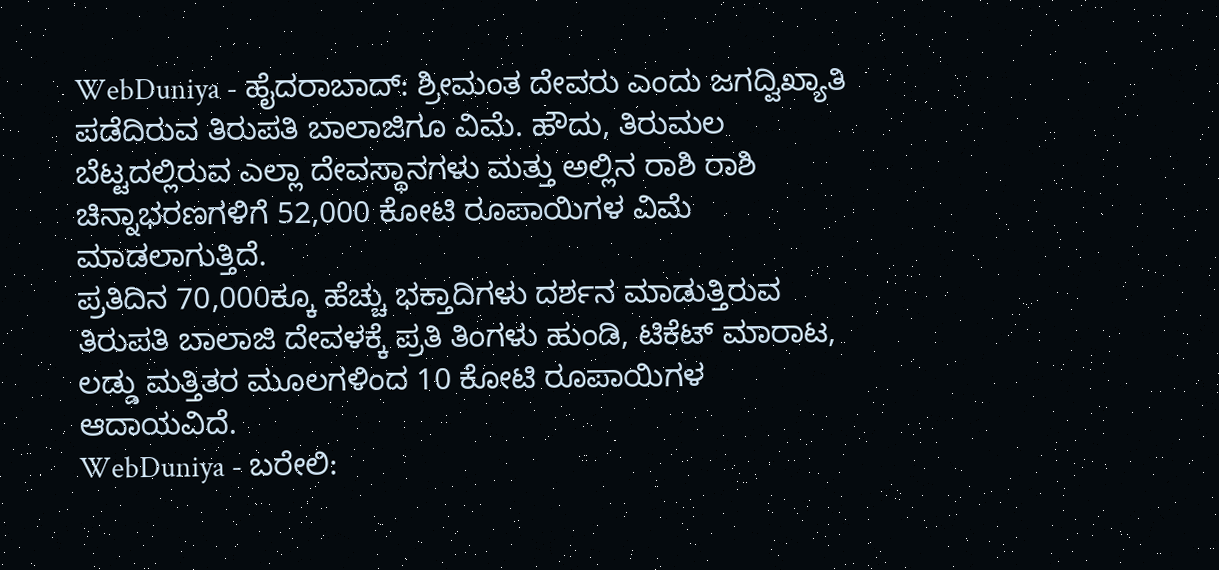WebDuniya - ಹೈದರಾಬಾದ್: ಶ್ರೀಮಂತ ದೇವರು ಎಂದು ಜಗದ್ವಿಖ್ಯಾತಿ ಪಡೆದಿರುವ ತಿರುಪತಿ ಬಾಲಾಜಿಗೂ ವಿಮೆ. ಹೌದು, ತಿರುಮಲ ಬೆಟ್ಟದಲ್ಲಿರುವ ಎಲ್ಲಾ ದೇವಸ್ಥಾನಗಳು ಮತ್ತು ಅಲ್ಲಿನ ರಾಶಿ ರಾಶಿ ಚಿನ್ನಾಭರಣಗಳಿಗೆ 52,000 ಕೋಟಿ ರೂಪಾಯಿಗಳ ವಿಮೆ ಮಾಡಲಾಗುತ್ತಿದೆ.
ಪ್ರತಿದಿನ 70,000ಕ್ಕೂ ಹೆಚ್ಚು ಭಕ್ತಾದಿಗಳು ದರ್ಶನ ಮಾಡುತ್ತಿರುವ ತಿರುಪತಿ ಬಾಲಾಜಿ ದೇವಳಕ್ಕೆ ಪ್ರತಿ ತಿಂಗಳು ಹುಂಡಿ, ಟಿಕೆಟ್ ಮಾರಾಟ, ಲಡ್ಡು ಮತ್ತಿತರ ಮೂಲಗಳಿಂದ 10 ಕೋಟಿ ರೂಪಾಯಿಗಳ ಆದಾಯವಿದೆ.
WebDuniya - ಬರೇಲಿ: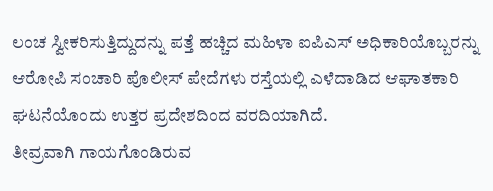ಲಂಚ ಸ್ವೀಕರಿಸುತ್ತಿದ್ದುದನ್ನು ಪತ್ತೆ ಹಚ್ಚಿದ ಮಹಿಳಾ ಐಪಿಎಸ್ ಅಧಿಕಾರಿಯೊಬ್ಬರನ್ನು ಆರೋಪಿ ಸಂಚಾರಿ ಪೊಲೀಸ್ ಪೇದೆಗಳು ರಸ್ತೆಯಲ್ಲಿ ಎಳೆದಾಡಿದ ಆಘಾತಕಾರಿ ಘಟನೆಯೊಂದು ಉತ್ತರ ಪ್ರದೇಶದಿಂದ ವರದಿಯಾಗಿದೆ.
ತೀವ್ರವಾಗಿ ಗಾಯಗೊಂಡಿರುವ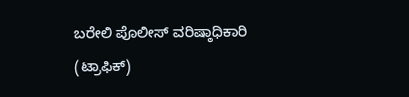ಬರೇಲಿ ಪೊಲೀಸ್ ವರಿಷ್ಠಾಧಿಕಾರಿ (ಟ್ರಾಫಿಕ್)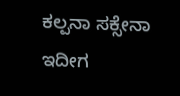ಕಲ್ಪನಾ ಸಕ್ಸೇನಾ ಇದೀಗ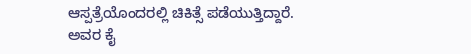ಆಸ್ಪತ್ರೆಯೊಂದರಲ್ಲಿ ಚಿಕಿತ್ಸೆ ಪಡೆಯುತ್ತಿದ್ದಾರೆ. ಅವರ ಕೈ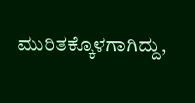ಮುರಿತಕ್ಕೊಳಗಾಗಿದ್ದು,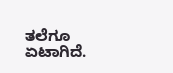ತಲೆಗೂ ಏಟಾಗಿದೆ.